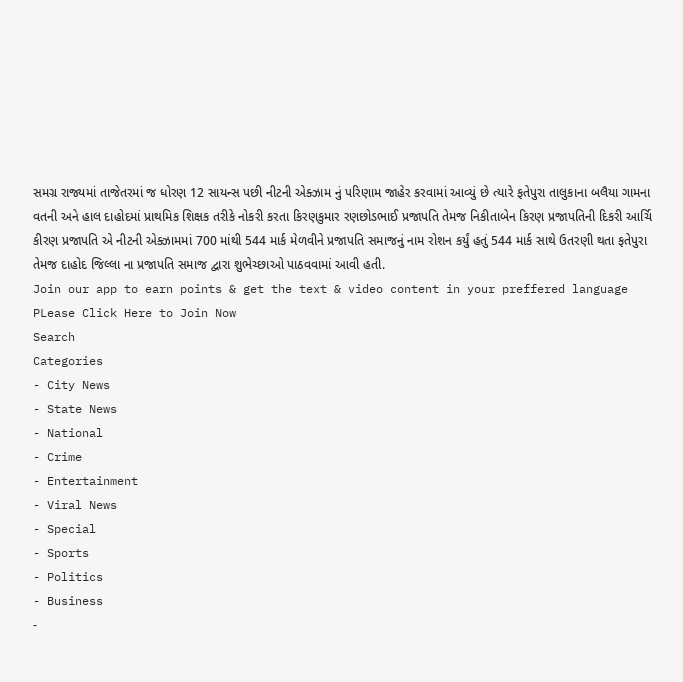સમગ્ર રાજ્યમાં તાજેતરમાં જ ધોરણ 12 સાયન્સ પછી નીટની એક્ઝામ નું પરિણામ જાહેર કરવામાં આવ્યું છે ત્યારે ફતેપુરા તાલુકાના બલૈયા ગામના વતની અને હાલ દાહોદમાં પ્રાથમિક શિક્ષક તરીકે નોકરી કરતા કિરણકુમાર રણછોડભાઈ પ્રજાપતિ તેમજ નિકીતાબેન કિરણ પ્રજાપતિની દિકરી આર્ચિ કીરણ પ્રજાપતિ એ નીટની એક્ઝામમાં 700 માંથી 544 માર્ક મેળવીને પ્રજાપતિ સમાજનું નામ રોશન કર્યું હતું 544 માર્ક સાથે ઉતરણી થતા ફતેપુરા તેમજ દાહોદ જિલ્લા ના પ્રજાપતિ સમાજ દ્વારા શુભેચ્છાઓ પાઠવવામાં આવી હતી.
Join our app to earn points & get the text & video content in your preffered language
PLease Click Here to Join Now
Search
Categories
- City News
- State News
- National
- Crime
- Entertainment
- Viral News
- Special
- Sports
- Politics
- Business
-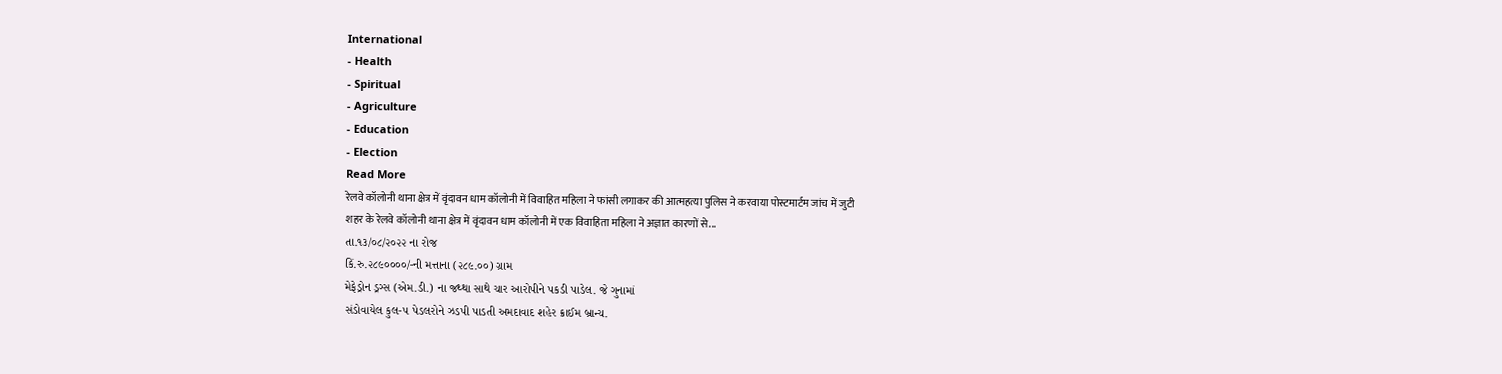International
- Health
- Spiritual
- Agriculture
- Education
- Election
Read More
रेलवे कॉलोनी थाना क्षेत्र में वृंदावन धाम कॉलोनी में विवाहित महिला ने फांसी लगाकर की आत्महत्या पुलिस ने करवाया पोस्टमार्टम जांच में जुटी
शहर के रेलवे कॉलोनी थाना क्षेत्र में वृंदावन धाम कॉलोनी में एक विवाहिता महिला ने अज्ञात कारणों से...
તા.૧૩/૦૮/૨૦૨૨ ના રોજ
કિં.રુ.૨૮૯૦૦૦૦/-ની મત્તાના (૨૮૯.૦૦) ગ્રામ
મેફેડ્રોન ડ્રગ્સ (એમ.ડી.) ના જથ્થા સાથે ચાર આરોપીને પકડી પાડેલ. જે ગુનામાં
સંડોવાયેલ કુલ-૫ પેડલરોને ઝડપી પાડતી અમદાવાદ શહેર ક્રાઈમ બ્રાન્ચ.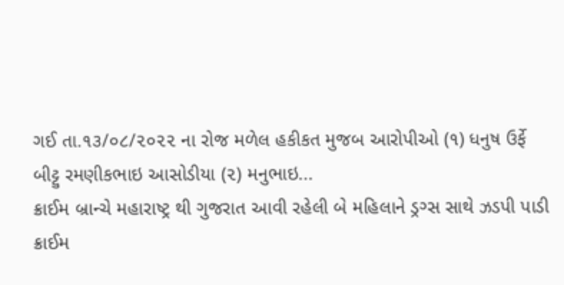ગઈ તા.૧૩/૦૮/૨૦૨૨ ના રોજ મળેલ હકીકત મુજબ આરોપીઓ (૧) ધનુષ ઉર્ફે
બીટ્ટુ રમણીકભાઇ આસોડીયા (૨) મનુભાઇ...
ક્રાઈમ બ્રાન્ચે મહારાષ્ટ્ર થી ગુજરાત આવી રહેલી બે મહિલાને ડ્રગ્સ સાથે ઝડપી પાડી
ક્રાઈમ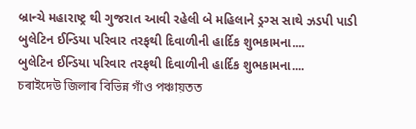બ્રાન્ચે મહારાષ્ટ્ર થી ગુજરાત આવી રહેલી બે મહિલાને ડ્રગ્સ સાથે ઝડપી પાડી
બુલેટિન ઈન્ડિયા પરિવાર તરફથી દિવાળીની હાર્દિક શુભકામના....
બુલેટિન ઈન્ડિયા પરિવાર તરફથી દિવાળીની હાર્દિક શુભકામના....
চৰাইদেউ জিলাৰ বিভিন্ন গাঁও পঞ্চায়তত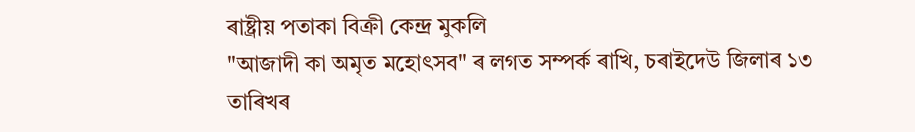ৰাষ্ট্ৰীয় পতাকা বিক্ৰী কেন্দ্ৰ মুকলি
"আজাদী কা অমৃত মহোৎসব" ৰ লগত সম্পৰ্ক ৰাখি, চৰাইদেউ জিলাৰ ১৩ তাৰিখৰ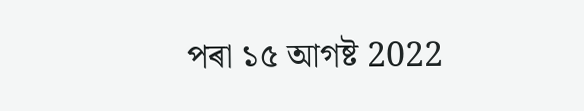পৰা ১৫ আগষ্ট 2022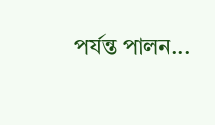পর্যন্ত পালন...